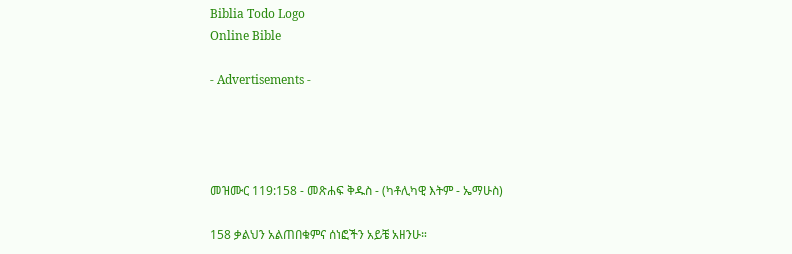Biblia Todo Logo
Online Bible

- Advertisements -




መዝሙር 119:158 - መጽሐፍ ቅዱስ - (ካቶሊካዊ እትም - ኤማሁስ)

158 ቃልህን አልጠበቁምና ሰነፎችን አይቼ አዘንሁ።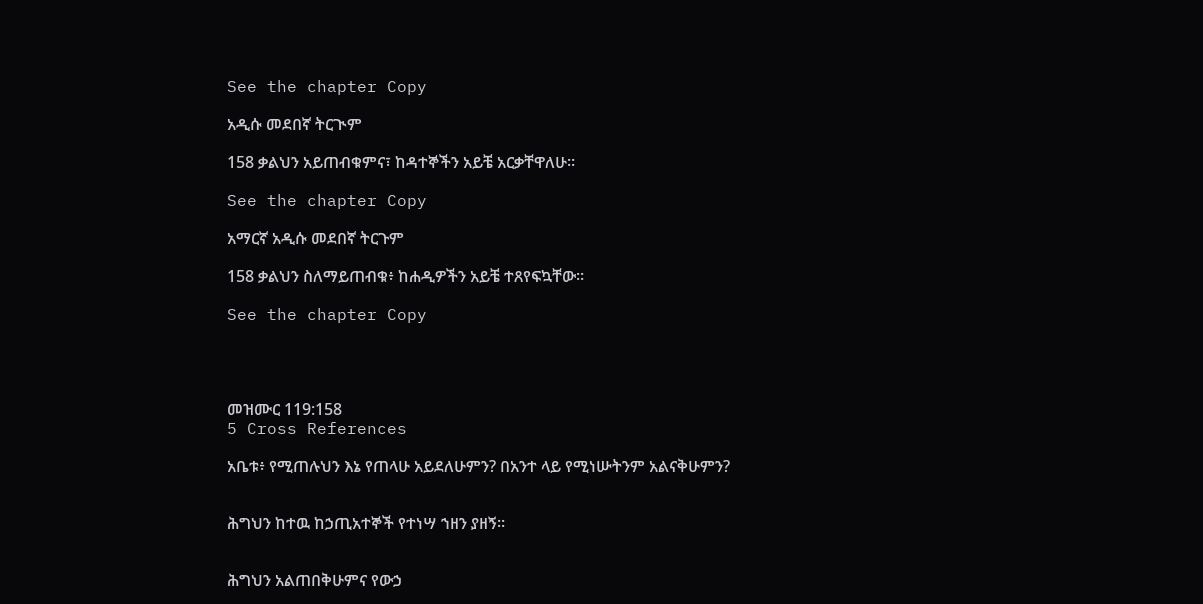See the chapter Copy

አዲሱ መደበኛ ትርጒም

158 ቃልህን አይጠብቁምና፣ ከዳተኞችን አይቼ አርቃቸዋለሁ።

See the chapter Copy

አማርኛ አዲሱ መደበኛ ትርጉም

158 ቃልህን ስለማይጠብቁ፥ ከሐዲዎችን አይቼ ተጸየፍኳቸው።

See the chapter Copy




መዝሙር 119:158
5 Cross References

አቤቱ፥ የሚጠሉህን እኔ የጠላሁ አይደለሁምን? በአንተ ላይ የሚነሡትንም አልናቅሁምን?


ሕግህን ከተዉ ከኃጢአተኞች የተነሣ ኀዘን ያዘኝ።


ሕግህን አልጠበቅሁምና የውኃ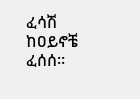ፈሳሽ ከዐይኖቼ ፈሰሰ።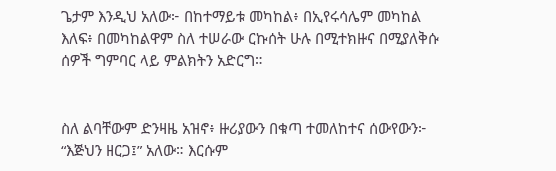ጌታም እንዲህ አለው፦ በከተማይቱ መካከል፥ በኢየሩሳሌም መካከል እለፍ፥ በመካከልዋም ስለ ተሠራው ርኩሰት ሁሉ በሚተክዙና በሚያለቅሱ ሰዎች ግምባር ላይ ምልክትን አድርግ።


ስለ ልባቸውም ድንዛዜ አዝኖ፥ ዙሪያውን በቁጣ ተመለከተና ሰውየውን፦ “እጅህን ዘርጋ፤” አለው። እርሱም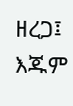ዘረጋ፤ እጁም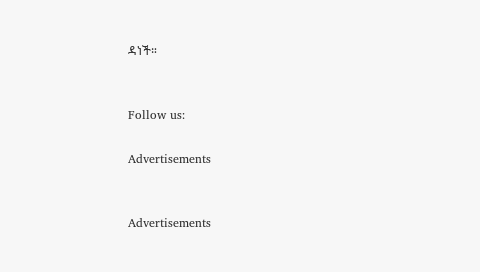ዳነች።


Follow us:

Advertisements


Advertisements